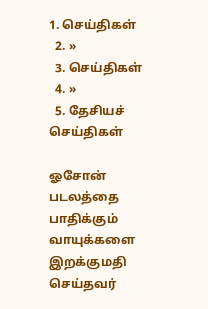1. செய்திகள்
  2. »
  3. செய்திகள்
  4. »
  5. தேசியச் செய்திகள்

ஓசோன் படலத்தை பாதிக்கும் வாயுக்களை இறக்குமதி செய்தவர்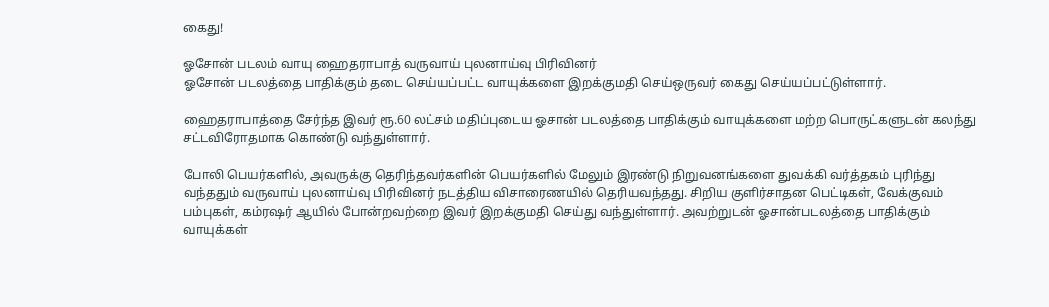கைது!

ஓசோன் படல‌ம் வாயு ஹைதராபாத் வருவாய் புலனாய்வு பிரி‌வி‌ன‌ர்
ஓசோன் படலத்தை பாதிக்கும் தடை செய்யப்பட்ட வாயுக்களை இறக்குமதி செய்ஒருவர் கைது செய்யப்பட்டுள்ளார்.

ஹைதராபாத்தை சேர்ந்த இவர் ரூ.60 லட்சம் மதிப்புடைய ஓசான் படலத்தை பாதிக்கும் வாயுக்களை மற்ற பொருட்களுடன் கலந்து சட்டவிரோதமாக கொண்டு வந்துள்ளார்.

போலி பெயர்களில், அவருக்கு தெரிந்தவர்களின் பெயர்களில் மேலும் இரண்டு நிறுவனங்களை துவக்கி வர்த்தகம் புரிந்து வந்ததும் வருவாய் புலனாய்வு பிரி‌வி‌ன‌ர் ‌நட‌த்‌திய ‌விசாரைண‌யி‌ல் தெரியவந்தது. சிறிய குளிர்சாதன பெட்டிகள், வேக்குவம் பம்புகள், கம்ரஷர் ஆயில் போன்றவற்றை இவர் இறக்குமதி செய்து வந்துள்ளார். அவற்றுடன் ஓசான்படலத்தை பாதிக்கும் வாயுக்கள்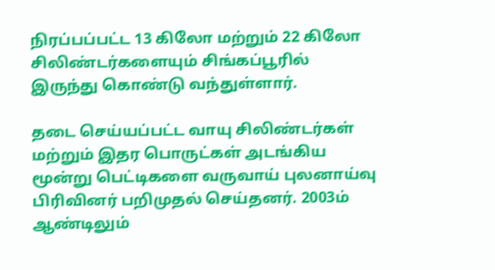நிரப்பப்பட்ட 13 கிலோ மற்றும் 22 கிலோ சிலிண்டர்களையும் சிங்கப்பூரில் இருந்து கொண்டு வந்துள்ளார்.

தடை செய்யப்பட்ட வாயு சிலிண்டர்கள் மற்றும் இதர பொருட்கள் அடங்கிய மூன்று பெட்டிகளை வருவாய் புலனாய்வு பிரிவினர் பறிமுதல் செய்தனர். 2003ம் ஆண்டிலும்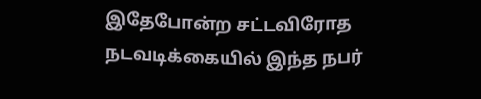இதேபோன்ற சட்டவிரோத நடவடிக்கையில் இந்த நபர்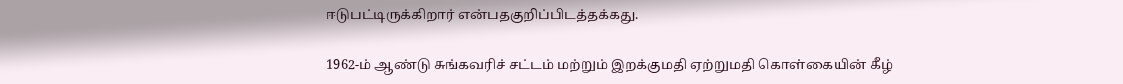ஈடுபட்டிருக்கிறார் எ‌ன்பதகு‌றி‌ப்‌பிட‌த்த‌க்கது.

1962-ம் ஆண்டு சுங்கவரிச் சட்டம் மற்றும் இறக்குமதி ஏற்றுமதி கொள்கை‌யி‌ன் ‌கீ‌ழ்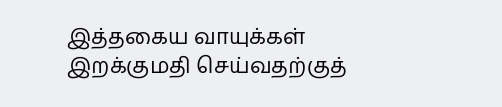இத்தகைய வாயுக்க‌ள் இறக்குமதி செய்வத‌ற்கு‌த்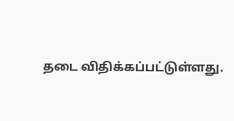தடை ‌வி‌தி‌க்க‌ப்ப‌ட்டு‌ள்ளது.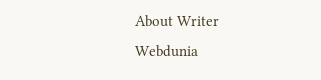About Writer
Webdunia